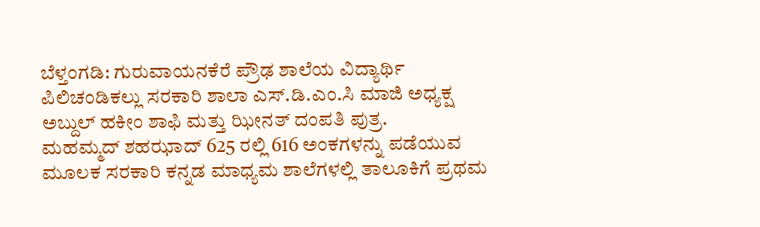ಬೆಳ್ತಂಗಡಿ: ಗುರುವಾಯನಕೆರೆ ಪ್ರೌಢ ಶಾಲೆಯ ವಿದ್ಯಾರ್ಥಿ ಪಿಲಿಚಂಡಿಕಲ್ಲು ಸರಕಾರಿ ಶಾಲಾ ಎಸ್.ಡಿ.ಎಂ.ಸಿ ಮಾಜಿ ಅಧ್ಯಕ್ಷ ಅಬ್ದುಲ್ ಹಕೀಂ ಶಾಫಿ ಮತ್ತು ಝೀನತ್ ದಂಪತಿ ಪುತ್ರ.
ಮಹಮ್ಮದ್ ಶಹಝಾದ್ 625 ರಲ್ಲಿ 616 ಅಂಕಗಳನ್ನು ಪಡೆಯುವ ಮೂಲಕ ಸರಕಾರಿ ಕನ್ನಡ ಮಾಧ್ಯಮ ಶಾಲೆಗಳಲ್ಲಿ ತಾಲೂಕಿಗೆ ಪ್ರಥಮ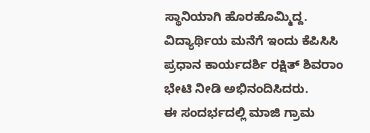ಸ್ಥಾನಿಯಾಗಿ ಹೊರಹೊಮ್ಮಿದ್ದ. ವಿದ್ಯಾರ್ಥಿಯ ಮನೆಗೆ ಇಂದು ಕೆಪಿಸಿಸಿ ಪ್ರಧಾನ ಕಾರ್ಯದರ್ಶಿ ರಕ್ಷಿತ್ ಶಿವರಾಂ ಭೇಟಿ ನೀಡಿ ಅಭಿನಂದಿಸಿದರು.
ಈ ಸಂದರ್ಭದಲ್ಲಿ ಮಾಜಿ ಗ್ರಾಮ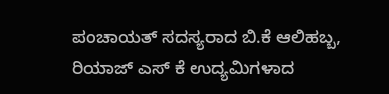ಪಂಚಾಯತ್ ಸದಸ್ಯರಾದ ಬಿ.ಕೆ ಆಲಿಹಬ್ಬ, ರಿಯಾಜ್ ಎಸ್ ಕೆ ಉದ್ಯಮಿಗಳಾದ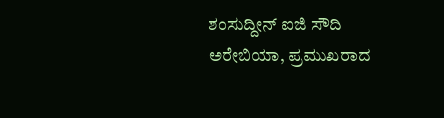ಶಂಸುದ್ದೀನ್ ಐಜಿ ಸೌದಿ ಅರೇಬಿಯಾ, ಪ್ರಮುಖರಾದ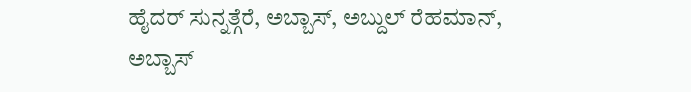ಹೈದರ್ ಸುನ್ನತ್ಗೆರೆ, ಅಬ್ಬಾಸ್, ಅಬ್ದುಲ್ ರೆಹಮಾನ್, ಅಬ್ಬಾಸ್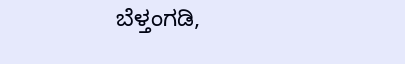ಬೆಳ್ತಂಗಡಿ,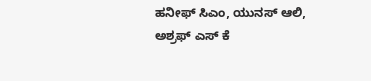ಹನೀಫ್ ಸಿಎಂ, ಯುನಸ್ ಆಲಿ, ಅಶ್ರಫ್ ಎಸ್ ಕೆ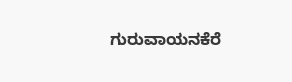ಗುರುವಾಯನಕೆರೆ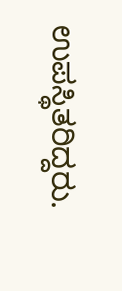ಉಪಸ್ಥಿತರಿದ್ದರು.